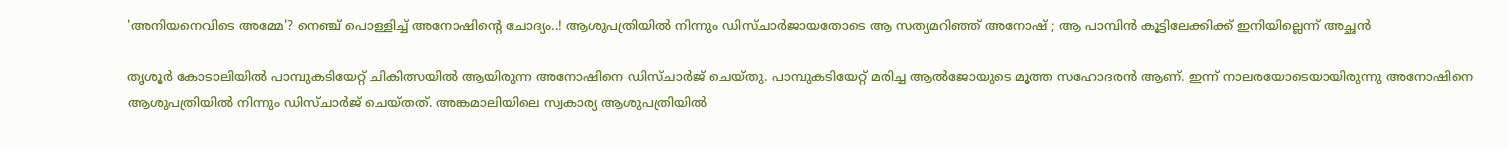'അനിയനെവിടെ അമ്മേ'? നെഞ്ച് പൊള്ളിച്ച് അനോഷിന്റെ ചോദ്യം..! ആശുപത്രിയിൽ നിന്നും ഡിസ്ചാർജായതോടെ ആ സത്യമറിഞ്ഞ് അനോഷ് ; ആ പാമ്പിൻ കൂട്ടിലേക്കിക്ക് ഇനിയില്ലെന്ന് അച്ഛൻ

തൃശൂർ കോടാലിയിൽ പാമ്പുകടിയേറ്റ് ചികിത്സയിൽ ആയിരുന്ന അനോഷിനെ ഡിസ്ചാർജ് ചെയ്തു. പാമ്പുകടിയേറ്റ് മരിച്ച ആൽജോയുടെ മൂത്ത സഹോദരൻ ആണ്. ഇന്ന് നാലരയോടെയായിരുന്നു അനോഷിനെ ആശുപത്രിയിൽ നിന്നും ഡിസ്ചാർജ് ചെയ്തത്. അങ്കമാലിയിലെ സ്വകാര്യ ആശുപത്രിയിൽ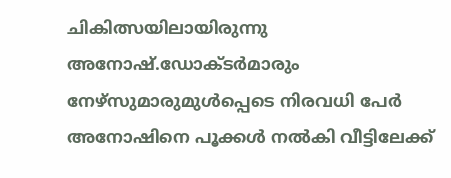ചികിത്സയിലായിരുന്നു അനോഷ്.ഡോക്ടർമാരും നേഴ്സുമാരുമുൾപ്പെടെ നിരവധി പേർ അനോഷിനെ പൂക്കൾ നൽകി വീട്ടിലേക്ക്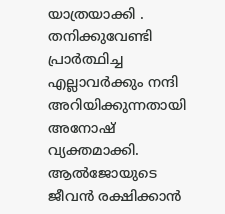യാത്രയാക്കി .
തനിക്കുവേണ്ടി പ്രാർത്ഥിച്ച എല്ലാവർക്കും നന്ദി അറിയിക്കുന്നതായി അനോഷ് വ്യക്തമാക്കി. ആൽജോയുടെ ജീവൻ രക്ഷിക്കാൻ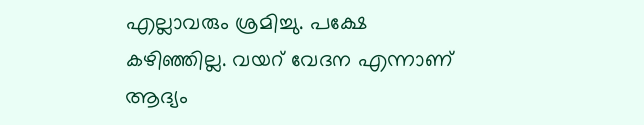എല്ലാവരും ശ്രമിച്ചു. പക്ഷേ കഴിഞ്ഞില്ല. വയറ് വേദന എന്നാണ് ആദ്യം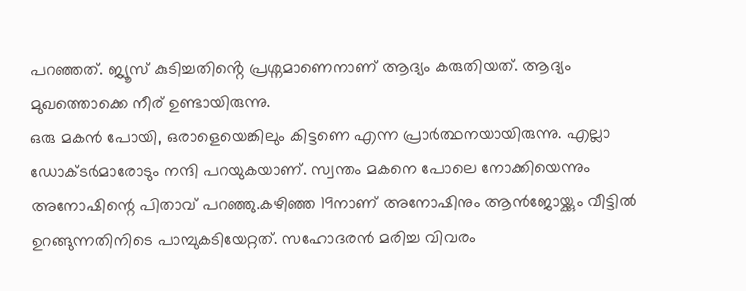പറഞ്ഞത്. ജ്യൂസ് കുടിച്ചതിൻ്റെ പ്രശ്നമാണെനാണ് ആദ്യം കരുതിയത്. ആദ്യം മുഖത്തൊക്കെ നീര് ഉണ്ടായിരുന്നു.
ഒരു മകൻ പോയി, ഒരാളെയെങ്കിലും കിട്ടണെ എന്ന പ്രാർത്ഥനയായിരുന്നു. എല്ലാ ഡോക്ടർമാരോടും നന്ദി പറയുകയാണ്. സ്വന്തം മകനെ പോലെ നോക്കിയെന്നും അനോഷിന്റെ പിതാവ് പറഞ്ഞു.കഴിഞ്ഞ 19നാണ് അനോഷിനും ആൻജോയ്ക്കും വീട്ടിൽ ഉറങ്ങുന്നതിനിടെ പാമ്പുകടിയേറ്റത്. സഹോദരൻ മരിച്ച വിവരം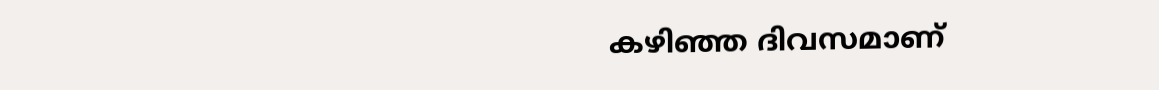കഴിഞ്ഞ ദിവസമാണ്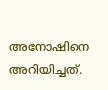അനോഷിനെ അറിയിച്ചത്.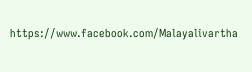https://www.facebook.com/Malayalivartha